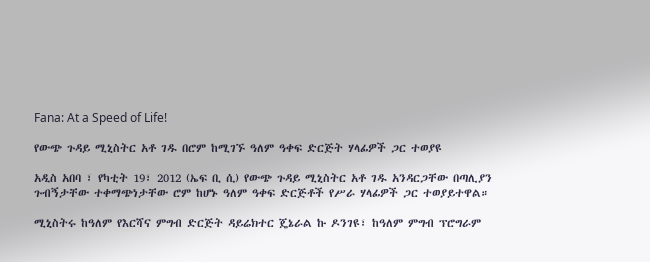Fana: At a Speed of Life!

የውጭ ጉዳይ ሚኒስትር አቶ ገዱ በሮም ከሚገኙ ዓለም ዓቀፍ ድርጅት ሃላፊዎች ጋር ተወያዩ

አዲስ አበባ ፣ የካቲት 19፣ 2012 (ኤፍ ቢ ሲ) የውጭ ጉዳይ ሚኒስትር አቶ ገዱ አንዳርጋቸው በጣሊያን ጉብኝታቸው ተቀማጭነታቸው ሮም ከሆኑ ዓለም ዓቀፍ ድርጅቶች የሥራ ሃላፊዎች ጋር ተወያይተዋል።

ሚኒስትሩ ከዓለም የእርሻና ምግብ ድርጅት ዳይሬክተር ጄኔራል ኩ ዶንገዩ፣ ከዓለም ምግብ ፕሮግራም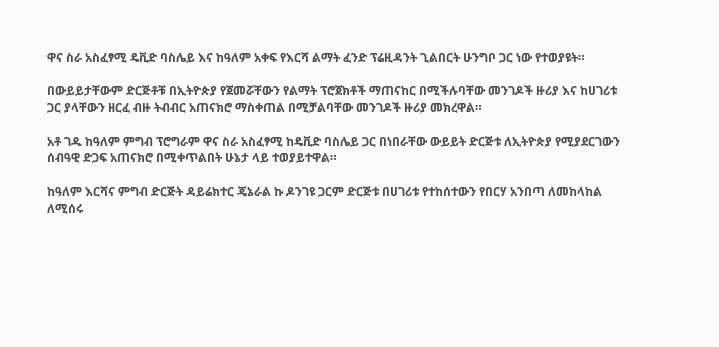ዋና ስራ አስፈፃሚ ዴቪድ ባስሌይ እና ከዓለም አቀፍ የእርሻ ልማት ፈንድ ፕሬዚዳንት ጊልበርት ሁንግቦ ጋር ነው የተወያዩት።

በውይይታቸውም ድርጅቶቹ በኢትዮጵያ የጀመሯቸውን የልማት ፕሮጀክቶች ማጠናከር በሚችሉባቸው መንገዶች ዙሪያ እና ከሀገሪቱ ጋር ያላቸውን ዘርፈ ብዙ ትብብር አጠናክሮ ማስቀጠል በሚቻልባቸው መንገዶች ዙሪያ መክረዋል።

አቶ ገዱ ከዓለም ምግብ ፕሮግራም ዋና ስራ አስፈፃሚ ከዴቪድ ባስሌይ ጋር በነበራቸው ውይይት ድርጅቱ ለኢትዮጵያ የሚያደርገውን ሰብዓዊ ድጋፍ አጠናክሮ በሚቀጥልበት ሁኔታ ላይ ተወያይተዋል።

ከዓለም እርሻና ምግብ ድርጅት ዳይሬክተር ጄኔራል ኩ ዶንገዩ ጋርም ድርጅቱ በሀገሪቱ የተከሰተውን የበርሃ አንበጣ ለመከላከል ለሚሰሩ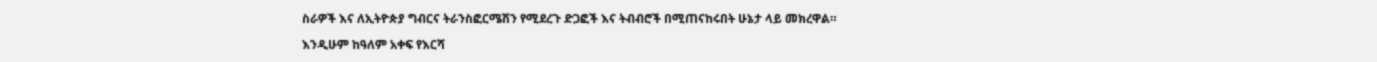ስራዎች እና ለኢትዮጵያ ግብርና ትራንስፎርሜሽን የሚደረጉ ድጋፎች እና ትብብሮች በሚጠናከሩበት ሁኔታ ላይ መክረዋል።

እንዲሁም ከዓለም አቀፍ የእርሻ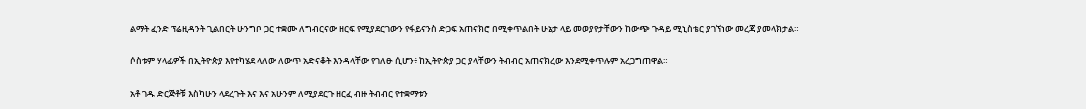ልማት ፈንድ ፕሬዚዳንት ጊልበርት ሁንግቦ ጋር ተቋሙ ለግብርናው ዘርፍ የሚያደርገውን የፋይናንስ ድጋፍ አጠናክሮ በሚቀጥልበት ሁኔታ ላይ መወያየታቸውን ከውጭ ጉዳይ ሚኒስቴር ያገኘነው መረጃ ያመላክታል።

ሶስቱም ሃላፊዎች በኢትዮጵያ እየተካሄደ ላለው ለውጥ አድናቆት እንዳላቸው የገለፁ ሲሆን፥ ከኢትዮጵያ ጋር ያላቸውን ትብብር አጠናክረው እንደሚቀጥሉም አረጋግጠዋል።

አቶ ገዱ ድርጅቶቹ እስካሁን ላደረጉት እና እና አሁንም ለሚያደርጉ ዘርፈ ብዙ ትብብር የተቋማቱን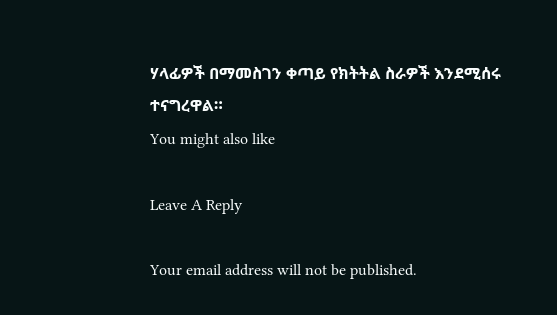ሃላፊዎች በማመስገን ቀጣይ የክትትል ስራዎች እንደሚሰሩ ተናግረዋል።
You might also like

Leave A Reply

Your email address will not be published.